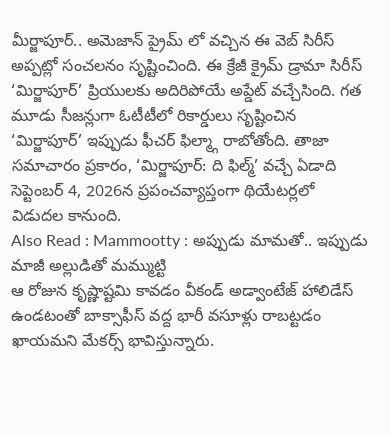మీర్జాపూర్.. అమెజాన్ ప్రైమ్ లో వచ్చిన ఈ వెబ్ సిరీస్ అప్పట్లో సంచలనం సృష్టించింది. ఈ క్రేజీ క్రైమ్ డ్రామా సిరీస్ ‘మిర్జాపూర్’ ప్రియులకు అదిరిపోయే అప్డేట్ వచ్చేసింది. గత మూడు సీజన్లుగా ఓటీటీలో రికార్డులు సృష్టించిన ‘మిర్జాపూర్’ ఇప్పుడు ఫీచర్ ఫిల్మ్గా రాబోతోంది. తాజా సమాచారం ప్రకారం, ‘మిర్జాపూర్: ది ఫిల్మ్’ వచ్చే ఏడాది సెప్టెంబర్ 4, 2026న ప్రపంచవ్యాప్తంగా థియేటర్లలో విడుదల కానుంది.
Also Read : Mammootty : అప్పుడు మామతో.. ఇప్పుడు మాజీ అల్లుడితో మమ్ముట్టి
ఆ రోజున కృష్ణాష్టమి కావడం వీకండ్ అడ్వాంటేజ్ హాలిడేస్ ఉండటంతో బాక్సాఫీస్ వద్ద భారీ వసూళ్లు రాబట్టడం ఖాయమని మేకర్స్ భావిస్తున్నారు.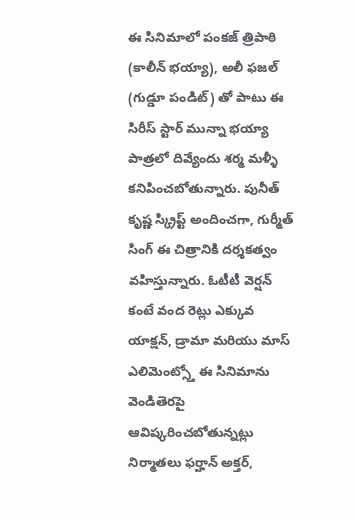ఈ సినిమాలో పంకజ్ త్రిపాఠి (కాలీన్ భయ్యా), అలీ ఫజల్ (గుడ్డూ పండిట్) తో పాటు ఈ సిరీస్ స్టార్ మున్నా భయ్యా పాత్రలో దివ్యేందు శర్మ మళ్ళీ కనిపించబోతున్నారు. పునీత్ కృష్ణ స్క్రిప్ట్ అందించగా, గుర్మీత్ సింగ్ ఈ చిత్రానికి దర్శకత్వం వహిస్తున్నారు. ఓటీటీ వెర్షన్ కంటే వంద రెట్లు ఎక్కువ యాక్షన్, డ్రామా మరియు మాస్ ఎలిమెంట్స్తో ఈ సినిమాను వెండితెరపై ఆవిష్కరించబోతున్నట్లు నిర్మాతలు ఫర్హాన్ అక్తర్,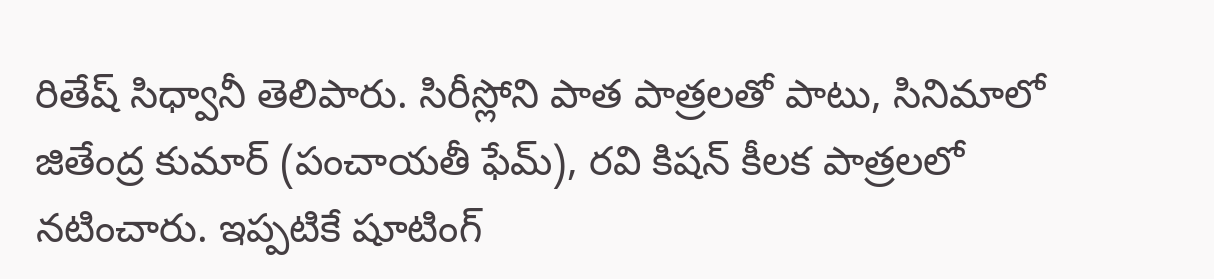రితేష్ సిధ్వానీ తెలిపారు. సిరీస్లోని పాత పాత్రలతో పాటు, సినిమాలో జితేంద్ర కుమార్ (పంచాయతీ ఫేమ్), రవి కిషన్ కీలక పాత్రలలో నటించారు. ఇప్పటికే షూటింగ్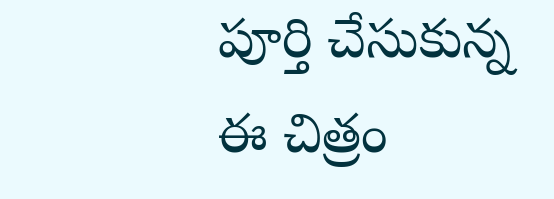పూర్తి చేసుకున్న ఈ చిత్రం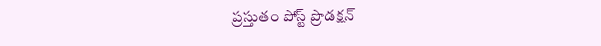ప్రస్తుతం పోస్ట్ ప్రొడక్షన్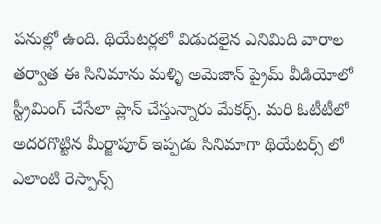పనుల్లో ఉంది. థియేటర్లలో విడుదలైన ఎనిమిది వారాల తర్వాత ఈ సినిమాను మళ్ళి అమెజాన్ ప్రైమ్ వీడియోలో స్ట్రీమింగ్ చేసేలా ప్లాన్ చేస్తున్నారు మేకర్స్. మరి ఓటీటీలో అదరగొట్టిన మీర్జాపూర్ ఇప్పడు సినిమాగా థియేటర్స్ లో ఎలాంటి రెస్పాన్స్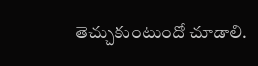తెచ్చుకుంటుందో చూడాలి.